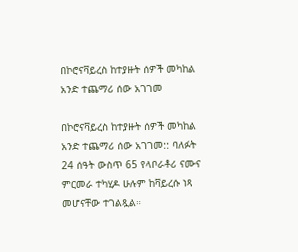በኮሮናቫይረስ ከተያዙት ሰዎች መካከል አንድ ተጨማሪ ሰው አገገመ

በኮሮናቫይረስ ከተያዙት ሰዎች መካከል አንድ ተጨማሪ ሰው አገገመ:: ባለፉት 24 ሰዓት ውስጥ 65 የላቦራቶሪ ናሙና ምርመራ ተካሂዶ ሁሉም ከቫይረሱ ነጻ መሆናቸው ተገልጿል።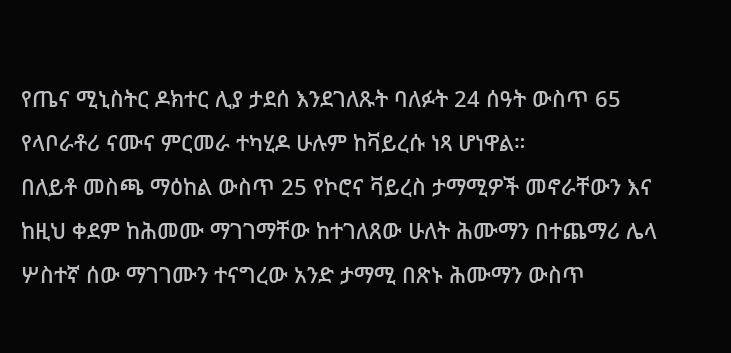የጤና ሚኒስትር ዶክተር ሊያ ታደሰ እንደገለጹት ባለፉት 24 ሰዓት ውስጥ 65 የላቦራቶሪ ናሙና ምርመራ ተካሂዶ ሁሉም ከቫይረሱ ነጻ ሆነዋል።
በለይቶ መስጫ ማዕከል ውስጥ 25 የኮሮና ቫይረስ ታማሚዎች መኖራቸውን እና ከዚህ ቀደም ከሕመሙ ማገገማቸው ከተገለጸው ሁለት ሕሙማን በተጨማሪ ሌላ ሦስተኛ ሰው ማገገሙን ተናግረው አንድ ታማሚ በጽኑ ሕሙማን ውስጥ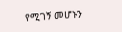የሚገኝ መሆኑን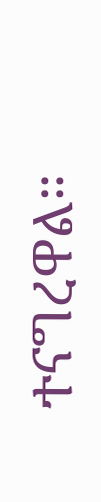ተናግረዋል።